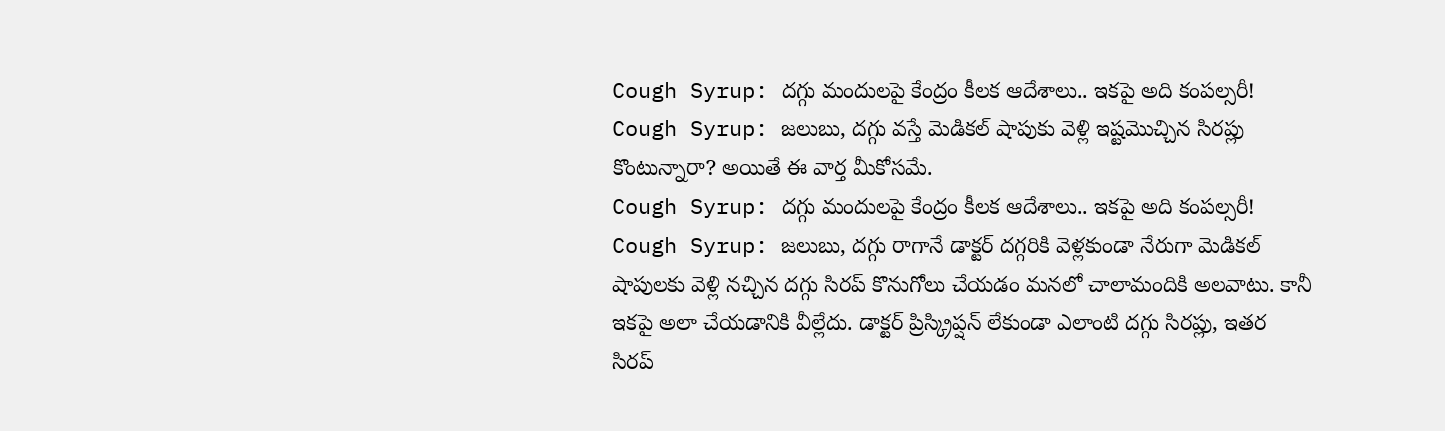Cough Syrup: దగ్గు మందులపై కేంద్రం కీలక ఆదేశాలు.. ఇకపై అది కంపల్సరీ!
Cough Syrup: జలుబు, దగ్గు వస్తే మెడికల్ షాపుకు వెళ్లి ఇష్టమొచ్చిన సిరప్లు కొంటున్నారా? అయితే ఈ వార్త మీకోసమే.
Cough Syrup: దగ్గు మందులపై కేంద్రం కీలక ఆదేశాలు.. ఇకపై అది కంపల్సరీ!
Cough Syrup: జలుబు, దగ్గు రాగానే డాక్టర్ దగ్గరికి వెళ్లకుండా నేరుగా మెడికల్ షాపులకు వెళ్లి నచ్చిన దగ్గు సిరప్ కొనుగోలు చేయడం మనలో చాలామందికి అలవాటు. కానీ ఇకపై అలా చేయడానికి వీల్లేదు. డాక్టర్ ప్రిస్క్రిప్షన్ లేకుండా ఎలాంటి దగ్గు సిరప్లు, ఇతర సిరప్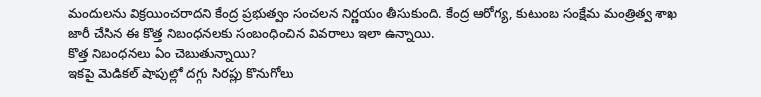మందులను విక్రయించరాదని కేంద్ర ప్రభుత్వం సంచలన నిర్ణయం తీసుకుంది. కేంద్ర ఆరోగ్య, కుటుంబ సంక్షేమ మంత్రిత్వ శాఖ జారీ చేసిన ఈ కొత్త నిబంధనలకు సంబంధించిన వివరాలు ఇలా ఉన్నాయి.
కొత్త నిబంధనలు ఏం చెబుతున్నాయి?
ఇకపై మెడికల్ షాపుల్లో దగ్గు సిరప్లు కొనుగోలు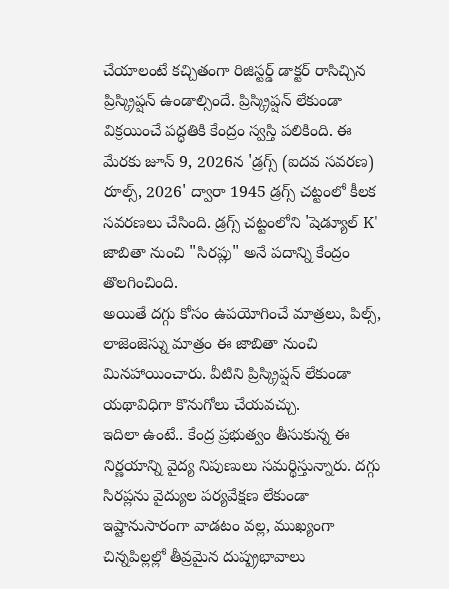చేయాలంటే కచ్చితంగా రిజిస్టర్డ్ డాక్టర్ రాసిచ్చిన ప్రిస్క్రిప్షన్ ఉండాల్సిందే. ప్రిస్క్రిప్షన్ లేకుండా విక్రయించే పద్ధతికి కేంద్రం స్వస్తి పలికింది. ఈ మేరకు జూన్ 9, 2026న 'డ్రగ్స్ (ఐదవ సవరణ) రూల్స్, 2026' ద్వారా 1945 డ్రగ్స్ చట్టంలో కీలక సవరణలు చేసింది. డ్రగ్స్ చట్టంలోని 'షెడ్యూల్ K' జాబితా నుంచి "సిరప్లు" అనే పదాన్ని కేంద్రం తొలగించింది.
అయితే దగ్గు కోసం ఉపయోగించే మాత్రలు, పిల్స్, లాజెంజెస్ను మాత్రం ఈ జాబితా నుంచి మినహాయించారు. వీటిని ప్రిస్క్రిప్షన్ లేకుండా యథావిధిగా కొనుగోలు చేయవచ్చు.
ఇదిలా ఉంటే.. కేంద్ర ప్రభుత్వం తీసుకున్న ఈ నిర్ణయాన్ని వైద్య నిపుణులు సమర్థిస్తున్నారు. దగ్గు సిరప్లను వైద్యుల పర్యవేక్షణ లేకుండా ఇష్టానుసారంగా వాడటం వల్ల, ముఖ్యంగా చిన్నపిల్లల్లో తీవ్రమైన దుష్ప్రభావాలు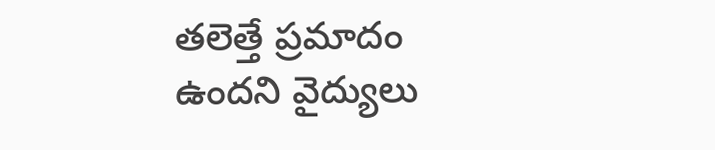తలెత్తే ప్రమాదం ఉందని వైద్యులు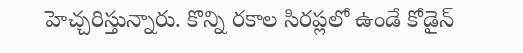హెచ్చరిస్తున్నారు. కొన్ని రకాల సిరప్లలో ఉండే కోడైన్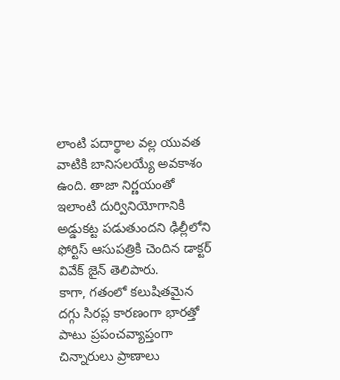లాంటి పదార్థాల వల్ల యువత వాటికి బానిసలయ్యే అవకాశం ఉంది. తాజా నిర్ణయంతో ఇలాంటి దుర్వినియోగానికి అడ్డుకట్ట పడుతుందని ఢిల్లీలోని ఫోర్టిస్ ఆసుపత్రికి చెందిన డాక్టర్ వివేక్ జైన్ తెలిపారు.
కాగా, గతంలో కలుషితమైన దగ్గు సిరప్ల కారణంగా భారత్తో పాటు ప్రపంచవ్యాప్తంగా చిన్నారులు ప్రాణాలు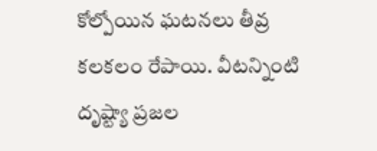కోల్పోయిన ఘటనలు తీవ్ర కలకలం రేపాయి. వీటన్నింటి దృష్ట్యా ప్రజల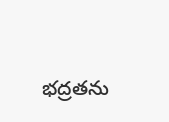భద్రతను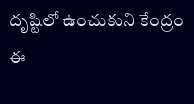దృష్టిలో ఉంచుకుని కేంద్రం ఈ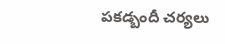పకడ్బందీ చర్యలు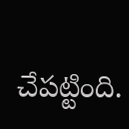చేపట్టింది.